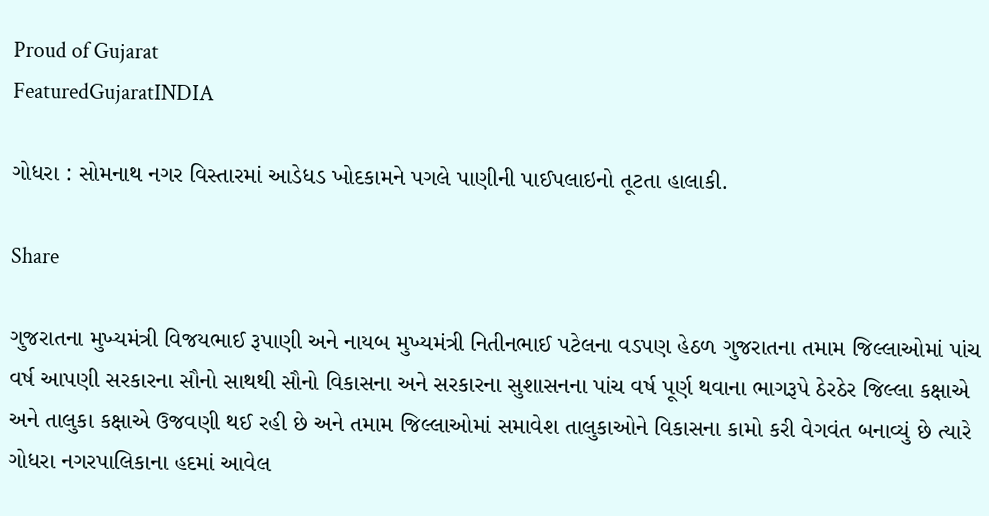Proud of Gujarat
FeaturedGujaratINDIA

ગોધરા : સોમનાથ નગર વિસ્તારમાં આડેધડ ખોદકામને પગલે પાણીની પાઈપલાઇનો તૂટતા હાલાકી.

Share

ગુજરાતના મુખ્યમંત્રી વિજયભાઈ રૂપાણી અને નાયબ મુખ્યમંત્રી નિતીનભાઈ પટેલના વડપણ હેઠળ ગુજરાતના તમામ જિલ્લાઓમાં પાંચ વર્ષ આપણી સરકારના સૌનો સાથથી સૌનો વિકાસના અને સરકારના સુશાસનના પાંચ વર્ષ પૂર્ણ થવાના ભાગરૂપે ઠેરઠેર જિલ્લા કક્ષાએ અને તાલુકા કક્ષાએ ઉજવણી થઈ રહી છે અને તમામ જિલ્લાઓમાં સમાવેશ તાલુકાઓને વિકાસના કામો કરી વેગવંત બનાવ્યું છે ત્યારે ગોધરા નગરપાલિકાના હદમાં આવેલ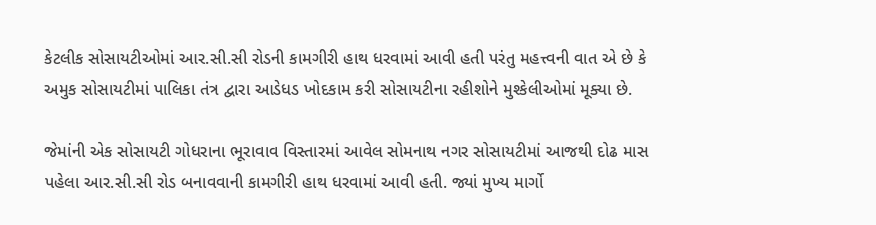કેટલીક સોસાયટીઓમાં આર.સી.સી રોડની કામગીરી હાથ ધરવામાં આવી હતી પરંતુ મહત્ત્વની વાત એ છે કે અમુક સોસાયટીમાં પાલિકા તંત્ર દ્વારા આડેધડ ખોદકામ કરી સોસાયટીના રહીશોને મુશ્કેલીઓમાં મૂક્યા છે.

જેમાંની એક સોસાયટી ગોધરાના ભૂરાવાવ વિસ્તારમાં આવેલ સોમનાથ નગર સોસાયટીમાં આજથી દોઢ માસ પહેલા આર.સી.સી રોડ બનાવવાની કામગીરી હાથ ધરવામાં આવી હતી. જ્યાં મુખ્ય માર્ગો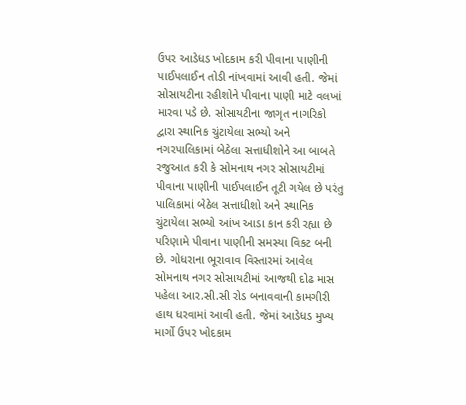ઉપર આડેધડ ખોદકામ કરી પીવાના પાણીની પાઈપલાઈન તોડી નાંખવામાં આવી હતી. જેમાં સોસાયટીના રહીશોને પીવાના પાણી માટે વલખાં મારવા પડે છે. સોસાયટીના જાગૃત નાગરિકો દ્વારા સ્થાનિક ચુંટાયેલા સભ્યો અને નગરપાલિકામાં બેઠેલા સત્તાધીશોને આ બાબતે રજુઆત કરી કે સોમનાથ નગર સોસાયટીમાં પીવાના પાણીની પાઈપલાઈન તૂટી ગયેલ છે પરંતુ પાલિકામાં બેઠેલ સત્તાધીશો અને સ્થાનિક ચુંટાયેલા સભ્યો આંખ આડા કાન કરી રહ્યા છે પરિણામે પીવાના પાણીની સમસ્યા વિકટ બની છે. ગોધરાના ભૂરાવાવ વિસ્તારમાં આવેલ સોમનાથ નગર સોસાયટીમાં આજથી દોઢ માસ પહેલા આર.સી.સી રોડ બનાવવાની કામગીરી હાથ ધરવામાં આવી હતી. જેમાં આડેધડ મુખ્ય માર્ગો ઉપર ખોદકામ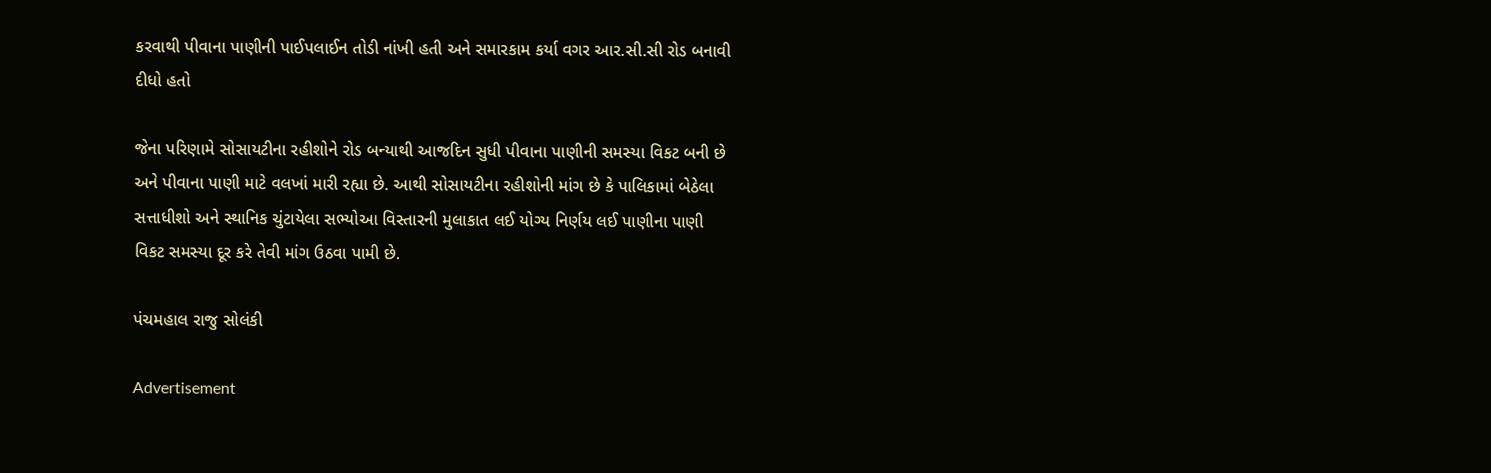કરવાથી પીવાના પાણીની પાઈપલાઈન તોડી નાંખી હતી અને સમારકામ કર્યા વગર આર.સી.સી રોડ બનાવી દીધો હતો

જેના પરિણામે સોસાયટીના રહીશોને રોડ બન્યાથી આજદિન સુધી પીવાના પાણીની સમસ્યા વિકટ બની છે અને પીવાના પાણી માટે વલખાં મારી રહ્યા છે. આથી સોસાયટીના રહીશોની માંગ છે કે પાલિકામાં બેઠેલા સત્તાધીશો અને સ્થાનિક ચુંટાયેલા સભ્યોઆ વિસ્તારની મુલાકાત લઈ યોગ્ય નિર્ણય લઈ પાણીના પાણી વિકટ સમસ્યા દૂર કરે તેવી માંગ ઉઠવા પામી છે.

પંચમહાલ રાજુ સોલંકી

Advertisement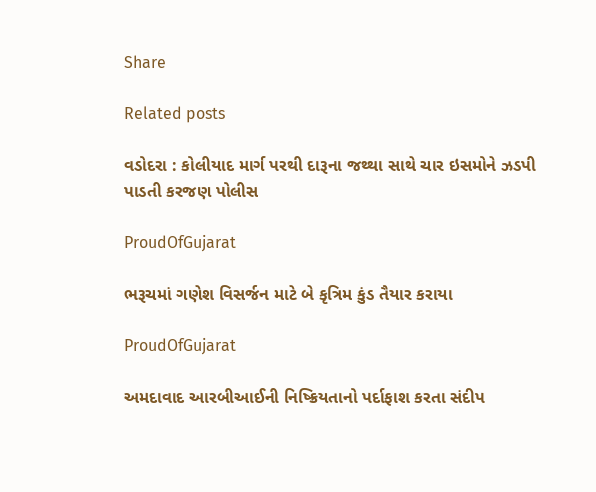Share

Related posts

વડોદરા : કોલીયાદ માર્ગ પરથી દારૂના જથ્થા સાથે ચાર ઇસમોને ઝડપી પાડતી કરજણ પોલીસ

ProudOfGujarat

ભરૂચમાં ગણેશ વિસર્જન માટે બે કૃત્રિમ કુંડ તૈયાર કરાયા

ProudOfGujarat

અમદાવાદ આરબીઆઈની નિષ્ક્રિયતાનો પર્દાફાશ કરતા સંદીપ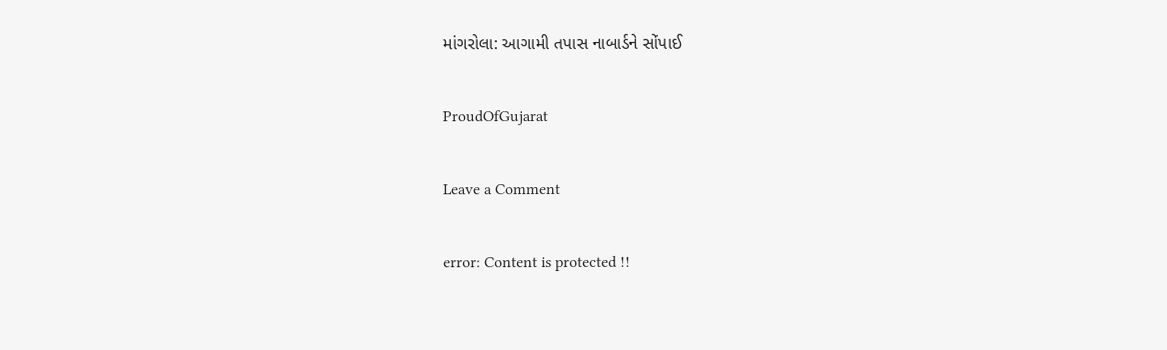માંગરોલા: આગામી તપાસ નાબાર્ડને સોંપાઈ

ProudOfGujarat

Leave a Comment

error: Content is protected !!